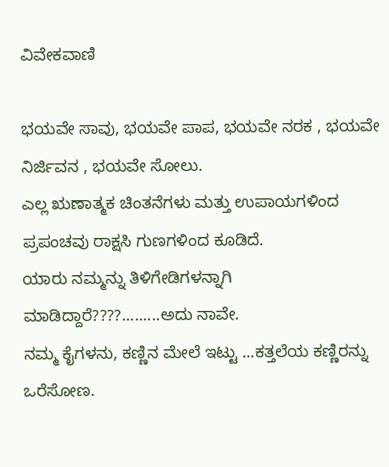ವಿವೇಕವಾಣಿ

ಭಯವೇ ಸಾವು, ಭಯವೇ ಪಾಪ, ಭಯವೇ ನರಕ , ಭಯವೇ ನಿರ್ಜಿವನ , ಭಯವೇ ಸೋಲು.
ಎಲ್ಲ ಋಣಾತ್ಮಕ ಚಿಂತನೆಗಳು ಮತ್ತು ಉಪಾಯಗಳಿಂದ ಪ್ರಪಂಚವು ರಾಕ್ಷಸಿ ಗುಣಗಳಿಂದ ಕೂಡಿದೆ.
ಯಾರು ನಮ್ಮನ್ನು ತಿಳಿಗೇಡಿಗಳನ್ನಾಗಿ ಮಾಡಿದ್ದಾರೆ????.........ಅದು ನಾವೇ.
ನಮ್ಮ ಕೈಗಳನು, ಕಣ್ಣಿನ ಮೇಲೆ ಇಟ್ಟು ...ಕತ್ತಲೆಯ ಕಣ್ಣಿರನ್ನು ಒರೆಸೋಣ.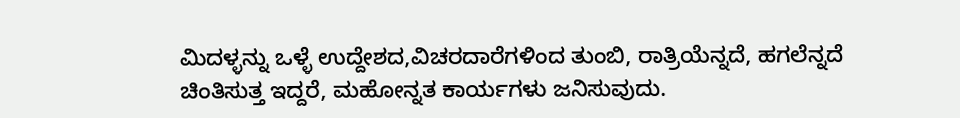ಮಿದಳ್ಳನ್ನು ಒಳ್ಳೆ ಉದ್ದೇಶದ,ವಿಚರದಾರೆಗಳಿಂದ ತುಂಬಿ, ರಾತ್ರಿಯೆನ್ನದೆ, ಹಗಲೆನ್ನದೆ ಚಿಂತಿಸುತ್ತ ಇದ್ದರೆ, ಮಹೋನ್ನತ ಕಾರ್ಯಗಳು ಜನಿಸುವುದು.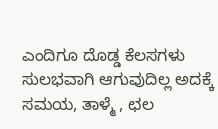ಎಂದಿಗೂ ದೊಡ್ಡ ಕೆಲಸಗಳು ಸುಲಭವಾಗಿ ಆಗುವುದಿಲ್ಲ ಅದಕ್ಕೆ ಸಮಯ, ತಾಳ್ಮೆ , ಛಲ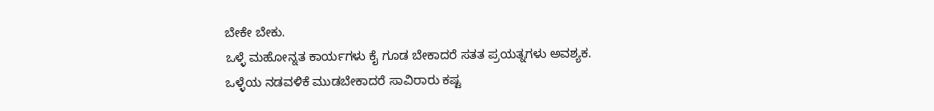ಬೇಕೇ ಬೇಕು.
ಒಳ್ಳೆ ಮಹೋನ್ನತ ಕಾರ್ಯಗಳು ಕೈ ಗೂಡ ಬೇಕಾದರೆ ಸತತ ಪ್ರಯತ್ನಗಳು ಅವಶ್ಯಕ.
ಒಳ್ಳೆಯ ನಡವಳಿಕೆ ಮುಡಬೇಕಾದರೆ ಸಾವಿರಾರು ಕಷ್ಟ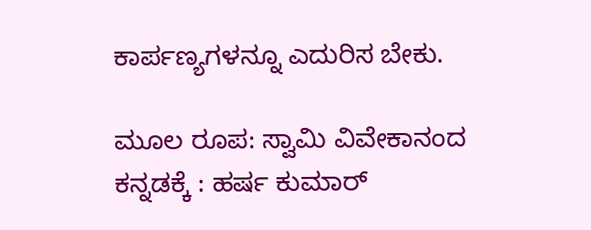ಕಾರ್ಪಣ್ಯಗಳನ್ನೂ ಎದುರಿಸ ಬೇಕು.

ಮೂಲ ರೂಪ: ಸ್ವಾಮಿ ವಿವೇಕಾನಂದ
ಕನ್ನಡಕ್ಕೆ : ಹರ್ಷ ಕುಮಾರ್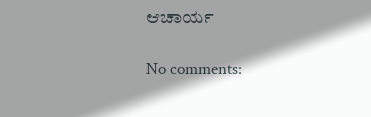ಆಚಾರ್ಯ

No comments: